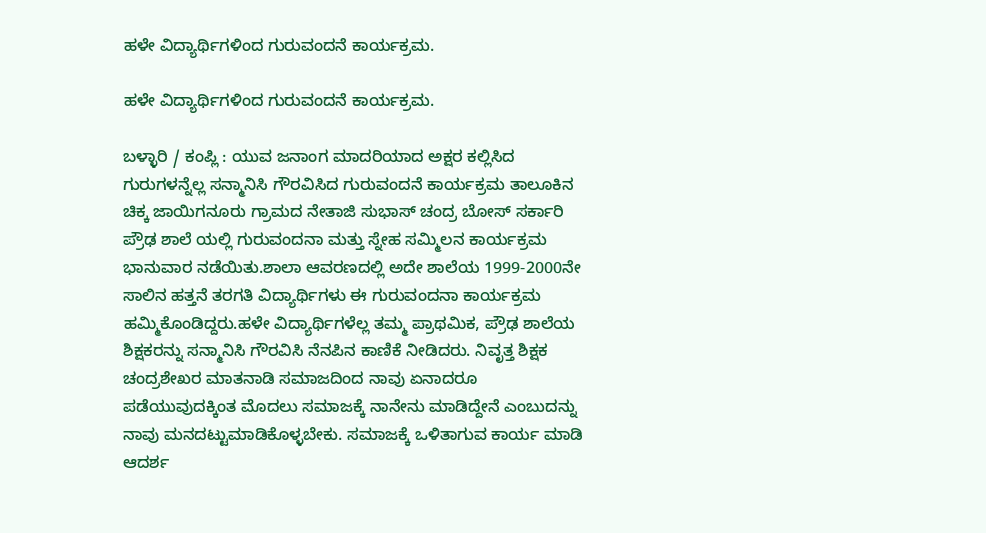ಹಳೇ ವಿದ್ಯಾರ್ಥಿಗಳಿಂದ ಗುರುವಂದನೆ ಕಾರ್ಯಕ್ರಮ.

ಹಳೇ ವಿದ್ಯಾರ್ಥಿಗಳಿಂದ ಗುರುವಂದನೆ ಕಾರ್ಯಕ್ರಮ.

ಬಳ್ಳಾರಿ / ಕಂಪ್ಲಿ : ಯುವ ಜನಾಂಗ ಮಾದರಿಯಾದ ಅಕ್ಷರ ಕಲ್ಲಿಸಿದ ಗುರುಗಳನ್ನೆಲ್ಲ ಸನ್ಮಾನಿಸಿ ಗೌರವಿಸಿದ ಗುರುವಂದನೆ ಕಾರ್ಯಕ್ರಮ ತಾಲೂಕಿನ ಚಿಕ್ಕ ಜಾಯಿಗನೂರು ಗ್ರಾಮದ ನೇತಾಜಿ ಸುಭಾಸ್ ಚಂದ್ರ ಬೋಸ್ ಸರ್ಕಾರಿ ಪ್ರೌಢ ಶಾಲೆ ಯಲ್ಲಿ ಗುರುವಂದನಾ ಮತ್ತು ಸ್ನೇಹ ಸಮ್ಮಿಲನ ಕಾರ್ಯಕ್ರಮ ಭಾನುವಾರ ನಡೆಯಿತು.ಶಾಲಾ ಆವರಣದಲ್ಲಿ ಅದೇ ಶಾಲೆಯ 1999-2000ನೇ ಸಾಲಿನ ಹತ್ತನೆ ತರಗತಿ ವಿದ್ಯಾರ್ಥಿಗಳು ಈ ಗುರುವಂದನಾ ಕಾರ್ಯಕ್ರಮ ಹಮ್ಮಿಕೊಂಡಿದ್ದರು.ಹಳೇ ವಿದ್ಯಾರ್ಥಿಗಳೆಲ್ಲ ತಮ್ಮ ಪ್ರಾಥಮಿಕ, ಪ್ರೌಢ ಶಾಲೆಯ ಶಿಕ್ಷಕರನ್ನು ಸನ್ಮಾನಿಸಿ ಗೌರವಿಸಿ ನೆನಪಿನ ಕಾಣಿಕೆ ನೀಡಿದರು. ನಿವೃತ್ತ ಶಿಕ್ಷಕ ಚಂದ್ರಶೇಖರ ಮಾತನಾಡಿ ಸಮಾಜದಿಂದ ನಾವು ಏನಾದರೂ ಪಡೆಯುವುದಕ್ಕಿಂತ ಮೊದಲು ಸಮಾಜಕ್ಕೆ ನಾನೇನು ಮಾಡಿದ್ದೇನೆ ಎಂಬುದನ್ನು ನಾವು ಮನದಟ್ಟುಮಾಡಿಕೊಳ್ಳಬೇಕು. ಸಮಾಜಕ್ಕೆ ಒಳಿತಾಗುವ ಕಾರ್ಯ ಮಾಡಿ ಆದರ್ಶ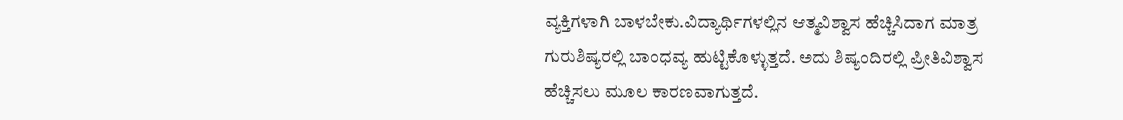ವ್ಯಕ್ತಿಗಳಾಗಿ ಬಾಳಬೇಕು.ವಿದ್ಯಾರ್ಥಿಗಳಲ್ಲಿನ ಆತ್ಮವಿಶ್ವಾಸ ಹೆಚ್ಚಿಸಿದಾಗ ಮಾತ್ರ ಗುರುಶಿಷ್ಯರಲ್ಲಿ ಬಾಂಧವ್ಯ ಹುಟ್ಟಿಕೊಳ್ಳುತ್ತದೆ. ಅದು ಶಿಷ್ಯಂದಿರಲ್ಲಿ ಪ್ರೀತಿವಿಶ್ವಾಸ ಹೆಚ್ಚಿಸಲು ಮೂಲ ಕಾರಣವಾಗುತ್ತದೆ.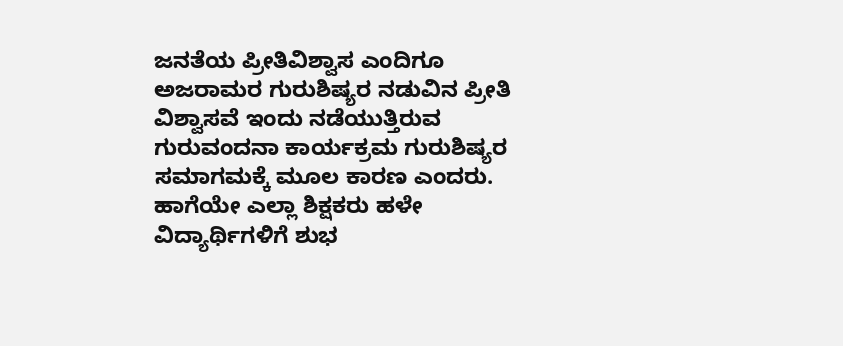ಜನತೆಯ ಪ್ರೀತಿವಿಶ್ವಾಸ ಎಂದಿಗೂ ಅಜರಾಮರ ಗುರುಶಿಷ್ಯರ ನಡುವಿನ ಪ್ರೀತಿ ವಿಶ್ವಾಸವೆ ಇಂದು ನಡೆಯುತ್ತಿರುವ ಗುರುವಂದನಾ ಕಾರ್ಯಕ್ರಮ ಗುರುಶಿಷ್ಯರ ಸಮಾಗಮಕ್ಕೆ ಮೂಲ ಕಾರಣ ಎಂದರು. ಹಾಗೆಯೇ ಎಲ್ಲಾ ಶಿಕ್ಷಕರು ಹಳೇ ವಿದ್ಯಾರ್ಥಿಗಳಿಗೆ ಶುಭ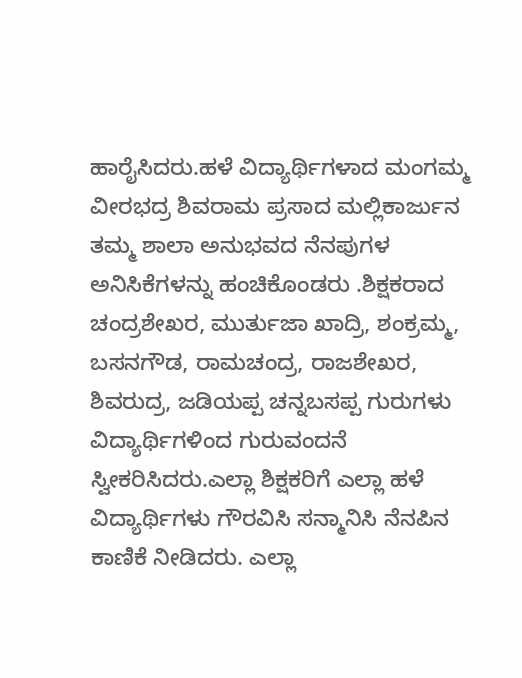ಹಾರೈಸಿದರು.ಹಳೆ ವಿದ್ಯಾರ್ಥಿಗಳಾದ ಮಂಗಮ್ಮ ವೀರಭದ್ರ ಶಿವರಾಮ ಪ್ರಸಾದ ಮಲ್ಲಿಕಾರ್ಜುನ ತಮ್ಮ ಶಾಲಾ ಅನುಭವದ ನೆನಪುಗಳ ಅನಿಸಿಕೆಗಳನ್ನು ಹಂಚಿಕೊಂಡರು .ಶಿಕ್ಷಕರಾದ ಚಂದ್ರಶೇಖರ, ಮುರ್ತುಜಾ ಖಾದ್ರಿ, ಶಂಕ್ರಮ್ಮ, ಬಸನಗೌಡ, ರಾಮಚಂದ್ರ, ರಾಜಶೇಖರ, ಶಿವರುದ್ರ, ಜಡಿಯಪ್ಪ ಚನ್ನಬಸಪ್ಪ ಗುರುಗಳು ವಿದ್ಯಾರ್ಥಿಗಳಿಂದ ಗುರುವಂದನೆ ಸ್ವೀಕರಿಸಿದರು.ಎಲ್ಲಾ ಶಿಕ್ಷಕರಿಗೆ ಎಲ್ಲಾ ಹಳೆ ವಿದ್ಯಾರ್ಥಿಗಳು ಗೌರವಿಸಿ ಸನ್ಮಾನಿಸಿ ನೆನಪಿನ ಕಾಣಿಕೆ ನೀಡಿದರು. ಎಲ್ಲಾ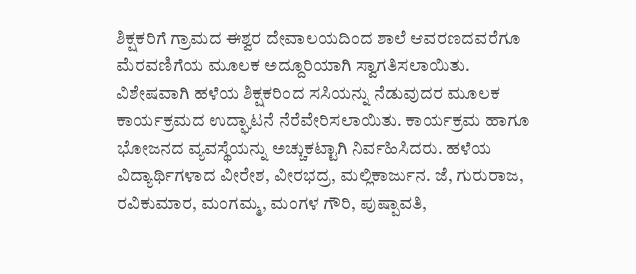ಶಿಕ್ಷಕರಿಗೆ ಗ್ರಾಮದ ಈಶ್ವರ ದೇವಾಲಯದಿಂದ ಶಾಲೆ ಆವರಣದವರೆಗೂ ಮೆರವಣಿಗೆಯ ಮೂಲಕ ಅದ್ದೂರಿಯಾಗಿ ಸ್ವಾಗತಿಸಲಾಯಿತು. ವಿಶೇಷವಾಗಿ ಹಳೆಯ ಶಿಕ್ಷಕರಿಂದ ಸಸಿಯನ್ನು ನೆಡುವುದರ ಮೂಲಕ ಕಾರ್ಯಕ್ರಮದ ಉದ್ಘಾಟನೆ ನೆರೆವೇರಿಸಲಾಯಿತು. ಕಾರ್ಯಕ್ರಮ ಹಾಗೂ ಭೋಜನದ ವ್ಯವಸ್ಥೆಯನ್ನು ಅಚ್ಚುಕಟ್ಟಾಗಿ ನಿರ್ವಹಿಸಿದರು. ಹಳೆಯ ವಿದ್ಯಾರ್ಥಿಗಳಾದ ವೀರೇಶ, ವೀರಭದ್ರ, ಮಲ್ಲಿಕಾರ್ಜುನ. ಜೆ, ಗುರುರಾಜ, ರವಿಕುಮಾರ, ಮಂಗಮ್ಮ, ಮಂಗಳ ಗೌರಿ, ಪುಷ್ಪಾವತಿ,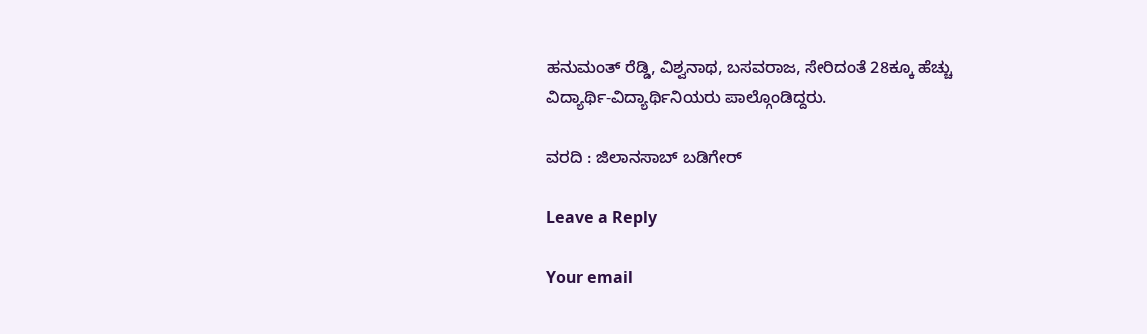ಹನುಮಂತ್ ರೆಡ್ಡಿ, ವಿಶ್ವನಾಥ, ಬಸವರಾಜ, ಸೇರಿದಂತೆ 28ಕ್ಕೂ ಹೆಚ್ಚು ವಿದ್ಯಾರ್ಥಿ-ವಿದ್ಯಾರ್ಥಿನಿಯರು ಪಾಲ್ಗೊಂಡಿದ್ದರು.

ವರದಿ : ಜಿಲಾನಸಾಬ್ ಬಡಿಗೇರ್

Leave a Reply

Your email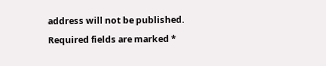address will not be published. Required fields are marked *